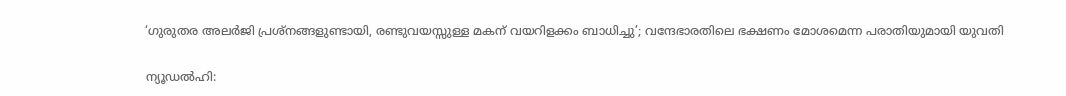‘ഗുരുതര അലർജി പ്രശ്നങ്ങളുണ്ടായി, രണ്ടുവയസ്സുള്ള മകന് വയറിളക്കം ബാധിച്ചു’; വന്ദേഭാരതിലെ ഭക്ഷണം മോശമെന്ന പരാതിയുമായി യുവതി

ന്യൂഡൽഹി: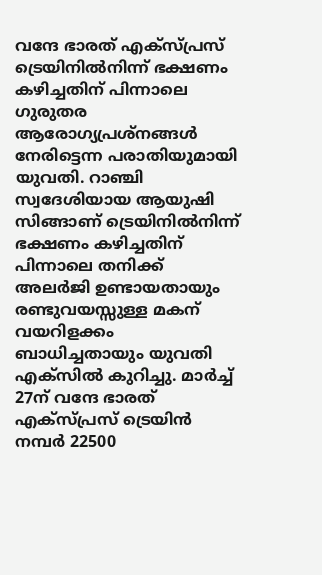വന്ദേ ഭാരത് എക്സ്പ്രസ് ട്രെയിനിൽനിന്ന് ഭക്ഷണം കഴിച്ചതിന് പിന്നാലെ ഗുരുതര ആരോഗ്യപ്രശ്നങ്ങൾ നേരിട്ടെന്ന പരാതിയുമായി യുവതി. റാഞ്ചി സ്വദേശിയായ ആയുഷി സിങ്ങാണ് ട്രെയിനിൽനിന്ന് ഭക്ഷണം കഴിച്ചതിന് പിന്നാലെ തനിക്ക് അലർജി ഉണ്ടായതായും രണ്ടുവയസ്സുള്ള മകന് വയറിളക്കം ബാധിച്ചതായും യുവതി എക്സിൽ കുറിച്ചു. മാർച്ച് 27ന് വന്ദേ ഭാരത് എക്സ്പ്രസ് ട്രെയിൻ നമ്പർ 22500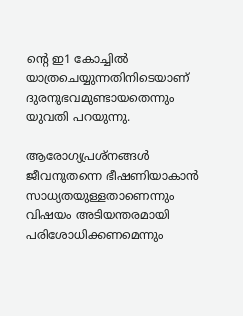ന്റെ ഇ1 കോച്ചിൽ യാത്രചെയ്യുന്നതിനിടെയാണ് ദുരനുഭവമുണ്ടായതെന്നും യുവതി പറയുന്നു.

ആരോഗ്യപ്രശ്നങ്ങൾ ജീവനുതന്നെ ഭീഷണിയാകാൻ സാധ്യതയുള്ളതാണെന്നും വിഷയം അടിയന്തരമായി പരിശോധിക്കണമെന്നും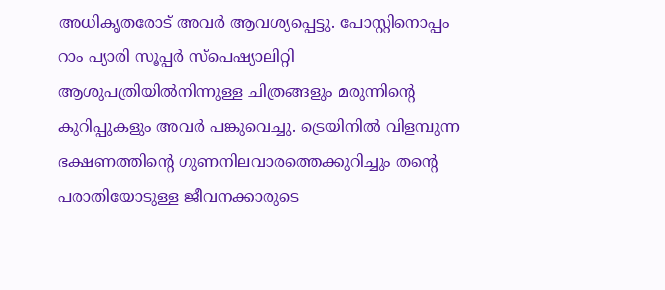അധികൃതരോട് അവർ ആവശ്യപ്പെട്ടു. പോസ്റ്റിനൊപ്പം റാം പ്യാരി സൂപ്പർ സ്പെഷ്യാലിറ്റി ആശുപത്രിയിൽനിന്നുള്ള ചിത്രങ്ങളും മരുന്നിന്റെ കുറിപ്പുകളും അവർ പങ്കുവെച്ചു. ട്രെയിനിൽ വിളമ്പുന്ന ഭക്ഷണത്തിന്റെ ഗുണനിലവാരത്തെക്കുറിച്ചും തന്റെ പരാതിയോടുള്ള ജീവനക്കാരുടെ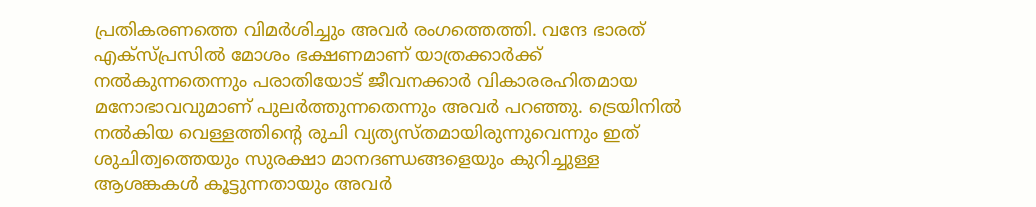പ്രതികരണത്തെ വിമർശിച്ചും അവർ രംഗത്തെത്തി. വന്ദേ ഭാരത് എക്സ്പ്രസിൽ മോശം ഭക്ഷണമാണ് യാത്രക്കാർക്ക് നൽകുന്നതെന്നും പരാതിയോട് ജീവനക്കാർ വികാരരഹിതമായ മനോഭാവവുമാണ് പുലർത്തുന്നതെന്നും അവർ പറഞ്ഞു. ട്രെയിനിൽ നൽകിയ വെള്ളത്തിന്റെ രുചി വ്യത്യസ്തമായിരുന്നുവെന്നും ഇത് ശുചിത്വത്തെയും സുരക്ഷാ മാനദണ്ഡങ്ങളെയും കുറിച്ചുള്ള ആശങ്കകൾ കൂട്ടുന്നതായും അവർ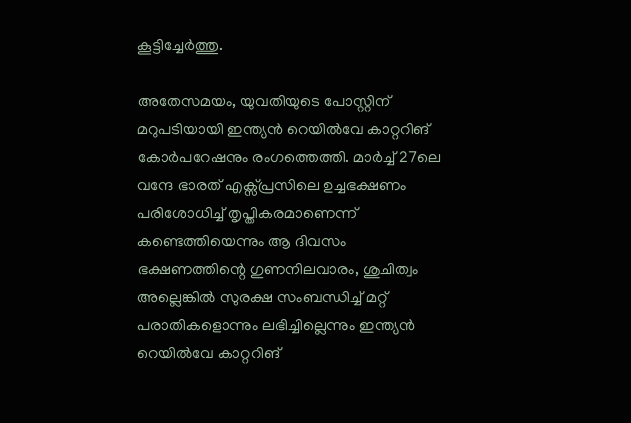കൂട്ടിച്ചേർത്തു.

അതേസമയം, യുവതിയുടെ പോസ്റ്റിന് മറുപടിയായി ഇന്ത്യൻ റെയിൽവേ കാറ്ററിങ് കോർപറേഷനും രംഗത്തെത്തി. മാർച്ച് 27ലെ വന്ദേ ഭാരത് എക്സ്പ്രസിലെ ഉച്ചഭക്ഷണം പരിശോധിച്ച് തൃപ്തികരമാണെന്ന് കണ്ടെത്തിയെന്നും ആ ദിവസം ഭക്ഷണത്തിന്റെ ഗുണനിലവാരം, ശുചിത്വം അല്ലെങ്കിൽ സുരക്ഷ സംബന്ധിച്ച് മറ്റ് പരാതികളൊന്നും ലഭിച്ചില്ലെന്നും ഇന്ത്യൻ റെയിൽവേ കാറ്ററിങ്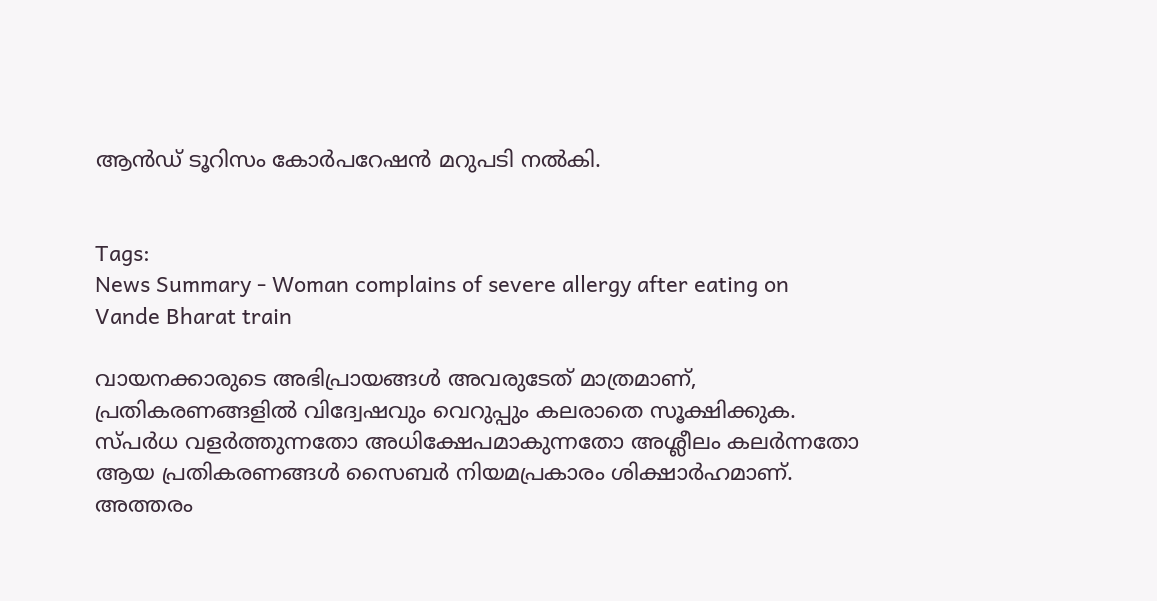ആൻഡ് ടൂറിസം കോർപറേഷൻ മറുപടി നൽകി.


Tags:
News Summary - Woman complains of severe allergy after eating on Vande Bharat train

വായനക്കാരുടെ അഭിപ്രായങ്ങള്‍ അവരുടേത് മാത്രമാണ്, പ്രതികരണങ്ങളിൽ വിദ്വേഷവും വെറുപ്പും കലരാതെ സൂക്ഷിക്കുക. സ്പർധ വളർത്തുന്നതോ അധിക്ഷേപമാകുന്നതോ അശ്ലീലം കലർന്നതോ ആയ പ്രതികരണങ്ങൾ സൈബർ നിയമപ്രകാരം ശിക്ഷാർഹമാണ്. അത്തരം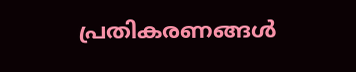പ്രതികരണങ്ങൾ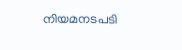നിയമനടപടി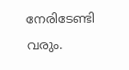നേരിടേണ്ടി വരും.